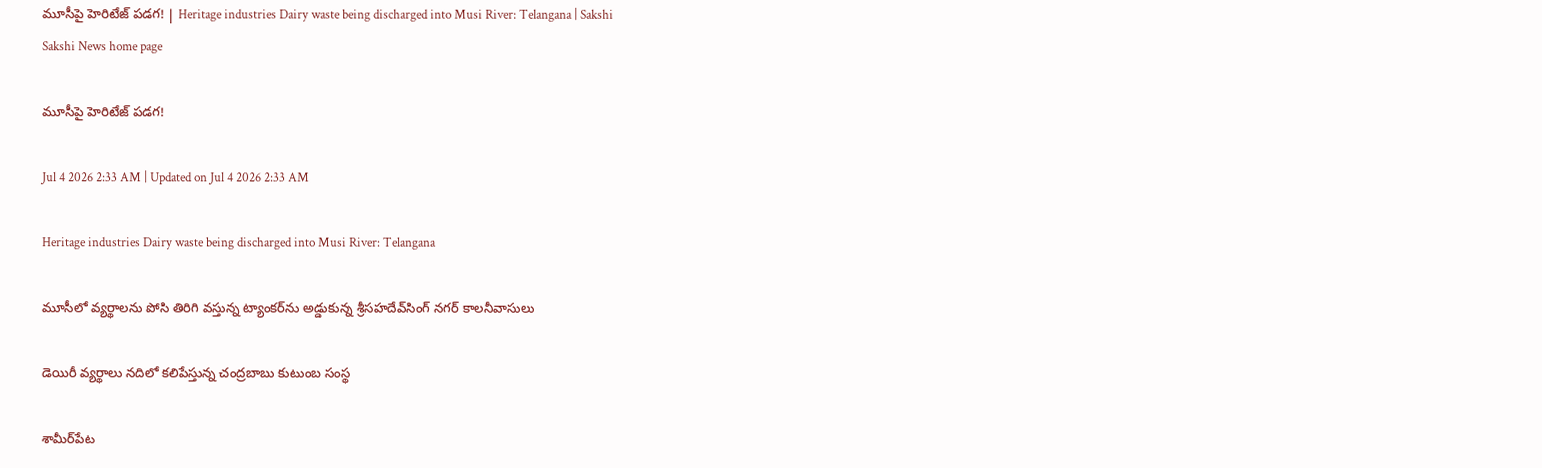మూసీపై హెరిటేజ్‌ పడగ! | Heritage industries Dairy waste being discharged into Musi River: Telangana | Sakshi
Sakshi News home page

మూసీపై హెరిటేజ్‌ పడగ!

Jul 4 2026 2:33 AM | Updated on Jul 4 2026 2:33 AM

Heritage industries Dairy waste being discharged into Musi River: Telangana

మూసీలో వ్యర్థాలను పోసి తిరిగి వస్తున్న ట్యాంకర్‌ను అడ్డుకున్న శ్రీసహదేవ్‌సింగ్‌ నగర్‌ కాలనీవాసులు

డెయిరీ వ్యర్థాలు నదిలో కలిపేస్తున్న చంద్రబాబు కుటుంబ సంస్థ

శామీర్‌పేట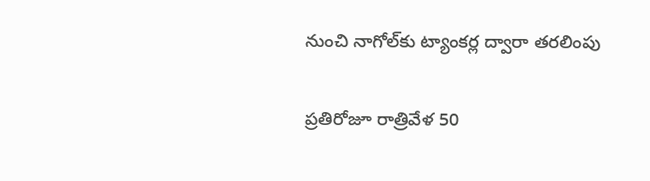నుంచి నాగోల్‌కు ట్యాంకర్ల ద్వారా తరలింపు

ప్రతిరోజూ రాత్రివేళ 50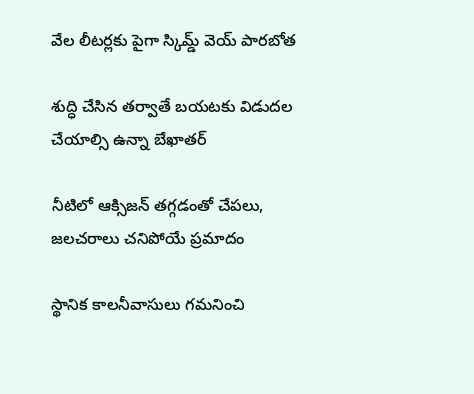వేల లీటర్లకు పైగా స్కిమ్డ్‌ వెయ్‌ పారబోత

శుద్ధి చేసిన తర్వాతే బయటకు విడుదల చేయాల్సి ఉన్నా బేఖాతర్‌

నీటిలో ఆక్సిజన్‌ తగ్గడంతో చేపలు, జలచరాలు చనిపోయే ప్రమాదం

స్థానిక కాలనీవాసులు గమనించి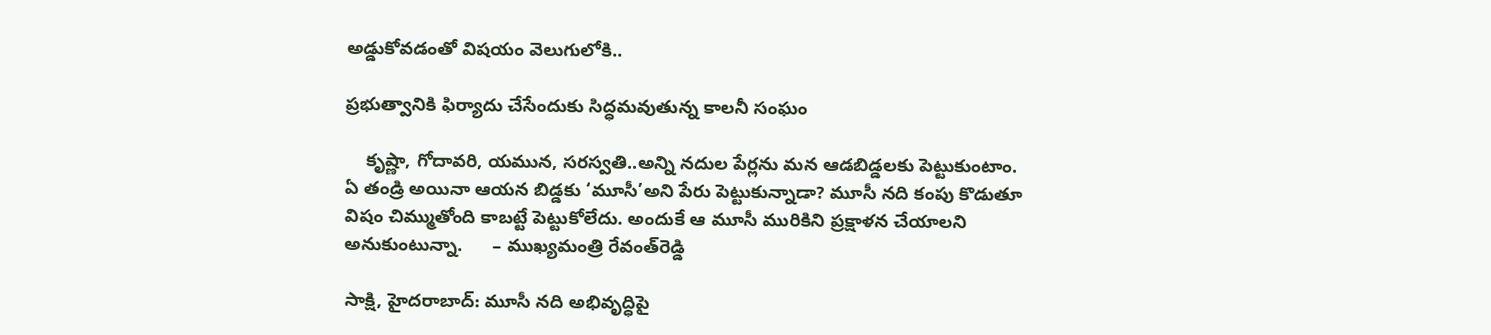అడ్డుకోవడంతో విషయం వెలుగులోకి..

ప్రభుత్వానికి ఫిర్యాదు చేసేందుకు సిద్ధమవుతున్న కాలనీ సంఘం

    కృష్ణా, గోదావరి, యమున, సరస్వతి..అన్ని నదుల పేర్లను మన ఆడబిడ్డలకు పెట్టుకుంటాం. ఏ తండ్రి అయినా ఆయన బిడ్డకు ‘మూసీ’అని పేరు పెట్టుకున్నాడా? మూసీ నది కంపు కొడుతూ విషం చిమ్ముతోంది కాబట్టే పెట్టుకోలేదు. అందుకే ఆ మూసీ మురికిని ప్రక్షాళన చేయాలని అనుకుంటున్నా.      – ముఖ్యమంత్రి రేవంత్‌రెడ్డి

సాక్షి, హైదరాబాద్‌: మూసీ నది అభివృద్ధిపై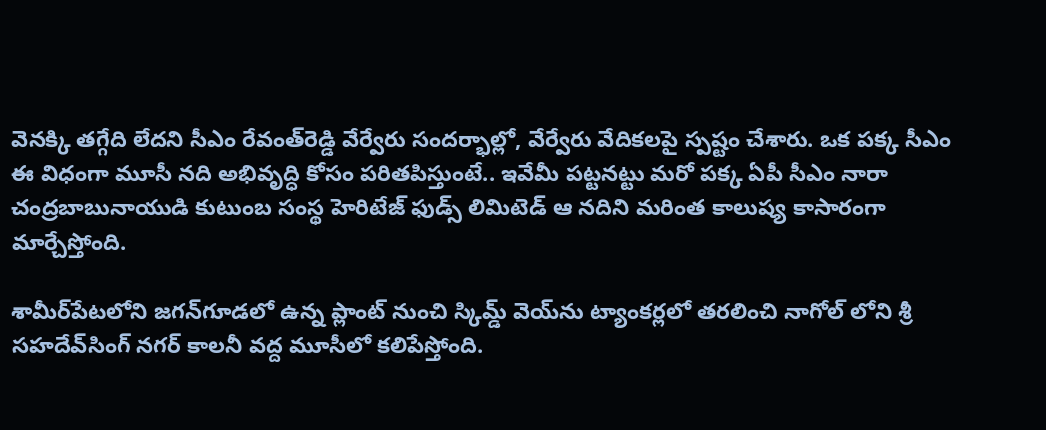వెనక్కి తగ్గేది లేదని సీఎం రేవంత్‌రెడ్డి వేర్వేరు సందర్భాల్లో, వేర్వేరు వేదికలపై స్పష్టం చేశారు. ఒక పక్క సీఎం ఈ విధంగా మూసీ నది అభివృద్ధి కోసం పరితపిస్తుంటే.. ఇవేమీ పట్టనట్టు మరో పక్క ఏపీ సీఎం నారా చంద్రబాబునాయుడి కుటుంబ సంస్థ హెరిటేజ్‌ ఫుడ్స్‌ లిమిటెడ్‌ ఆ నదిని మరింత కాలుష్య కాసారంగా మార్చేస్తోంది.

శామీర్‌పేటలోని జగన్‌గూడలో ఉన్న ప్లాంట్‌ నుంచి స్కిమ్డ్‌ వెయ్‌ను ట్యాంకర్లలో తరలించి నాగోల్‌ లోని శ్రీ సహదేవ్‌సింగ్‌ నగర్‌ కాలనీ వద్ద మూసీలో కలిపేస్తోంది.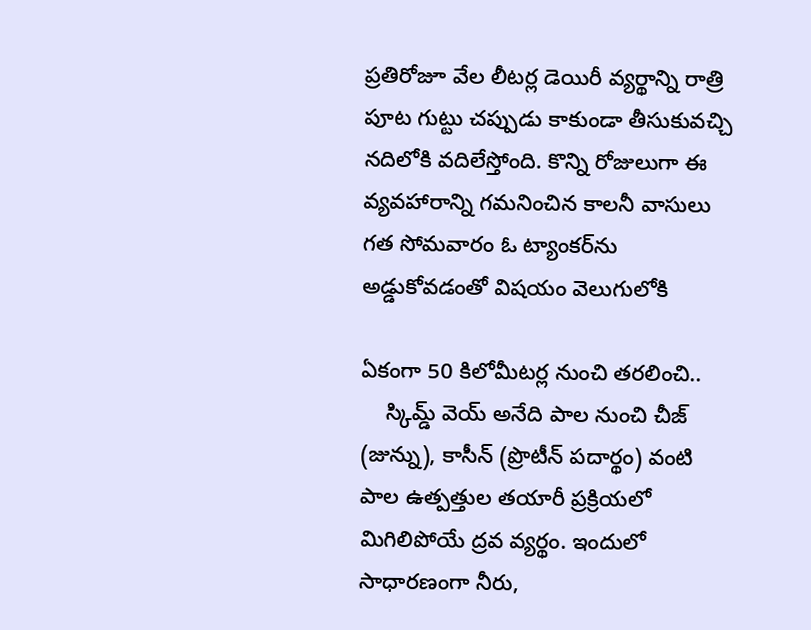ప్రతిరోజూ వేల లీటర్ల డెయిరీ వ్యర్థాన్ని రాత్రి పూట గుట్టు చప్పుడు కాకుండా తీసుకువచ్చి నదిలోకి వదిలేస్తోంది. కొన్ని రోజులుగా ఈ వ్యవహారాన్ని గమనించిన కాలనీ వాసులు గత సోమవారం ఓ ట్యాంకర్‌ను అడ్డుకోవడంతో విషయం వెలుగులోకి

ఏకంగా 50 కిలోమీటర్ల నుంచి తరలించి..
    స్కిమ్డ్‌ వెయ్‌ అనేది పాల నుంచి చీజ్‌ (జున్ను), కాసీన్‌ (ప్రొటీన్‌ పదార్థం) వంటి పాల ఉత్పత్తుల తయారీ ప్రక్రియలో మిగిలిపోయే ద్రవ వ్యర్థం. ఇందులో సాధారణంగా నీరు,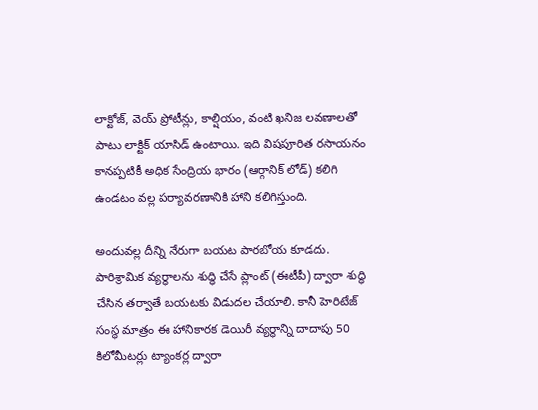లాక్టోజ్, వెయ్‌ ప్రోటీన్లు, కాల్షియం, వంటి ఖనిజ లవణాలతో పాటు లాక్టిక్‌ యాసిడ్‌ ఉంటాయి. ఇది విషపూరిత రసాయనం కానప్పటికీ అధిక సేంద్రియ భారం (ఆర్గానిక్‌ లోడ్‌) కలిగి ఉండటం వల్ల పర్యావరణానికి హాని కలిగిస్తుంది.

అందువల్ల దీన్ని నేరుగా బయట పారబోయ కూడదు. పారిశ్రామిక వ్యర్థాలను శుద్ధి చేసే ప్లాంట్‌ (ఈటీపీ) ద్వారా శుద్ధి చేసిన తర్వాతే బయటకు విడుదల చేయాలి. కానీ హెరిటేజ్‌ సంస్థ మాత్రం ఈ హానికారక డెయిరీ వ్యర్థాన్ని దాదాపు 50 కిలోమీటర్లు ట్యాంకర్ల ద్వారా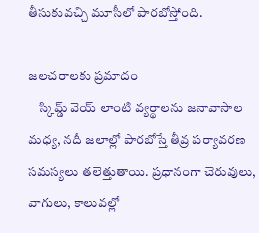తీసుకువచ్చి మూసీలో పారబోస్తోంది.

జలచరాలకు ప్రమాదం
    స్కిమ్డ్‌ వెయ్‌ లాంటి వ్యర్థాలను జనావాసాల మధ్య, నదీ జలాల్లో పారబోస్తే తీవ్ర పర్యావరణ సమస్యలు తలెత్తుతాయి. ప్రధానంగా చెరువులు, వాగులు, కాలువల్లో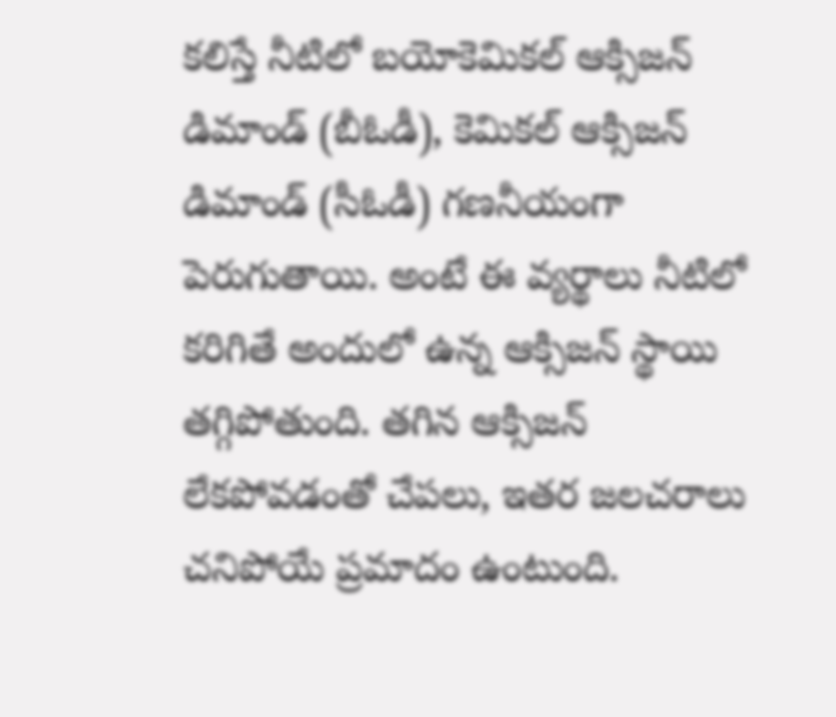కలిస్తే నీటిలో బయోకెమికల్‌ ఆక్సిజన్‌ డిమాండ్‌ (బీఓడీ), కెమికల్‌ ఆక్సిజన్‌ డిమాండ్‌ (సీఓడీ) గణనీయంగా పెరుగుతాయి. అంటే ఈ వ్యర్థాలు నీటిలో కరిగితే అందులో ఉన్న ఆక్సిజన్‌ స్థాయి తగ్గిపోతుంది. తగిన ఆక్సిజన్‌ లేకపోవడంతో చేపలు, ఇతర జలచరాలు చనిపోయే ప్రమాదం ఉంటుంది.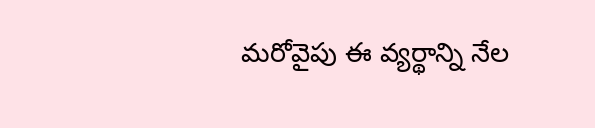మరోవైపు ఈ వ్యర్థాన్ని నేల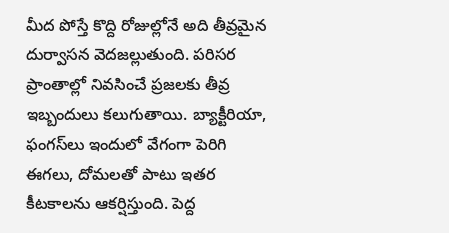మీద పోస్తే కొద్ది రోజుల్లోనే అది తీవ్రమైన దుర్వాసన వెదజల్లుతుంది. పరిసర ప్రాంతాల్లో నివసించే ప్రజలకు తీవ్ర ఇబ్బందులు కలుగుతాయి. బ్యాక్టీరియా, ఫంగస్‌లు ఇందులో వేగంగా పెరిగి ఈగలు, దోమలతో పాటు ఇతర కీటకాలను ఆకర్షిస్తుంది. పెద్ద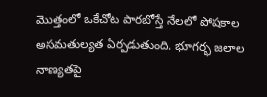మొత్తంలో ఒకేచోట పారబోస్తే నేలలో పోషకాల అసమతుల్యత ఏర్పడుతుంది. భూగర్భ జలాల నాణ్యతపై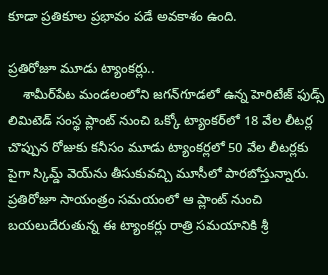కూడా ప్రతికూల ప్రభావం పడే అవకాశం ఉంది.

ప్రతిరోజూ మూడు ట్యాంకర్లు..
    శామీర్‌పేట మండలంలోని జగన్‌గూడలో ఉన్న హెరిటేజ్‌ ఫుడ్స్‌ లిమిటెడ్‌ సంస్థ ప్లాంట్‌ నుంచి ఒక్కో ట్యాంకర్‌లో 18 వేల లీటర్ల చొప్పున రోజుకు కనీసం మూడు ట్యాంకర్లలో 50 వేల లీటర్లకు పైగా స్కిమ్డ్‌ వెయ్‌ను తీసుకువచ్చి మూసీలో పారబోస్తున్నారు. ప్రతిరోజూ సాయంత్రం సమయంలో ఆ ప్లాంట్‌ నుంచి బయలుదేరుతున్న ఈ ట్యాంకర్లు రాత్రి సమయానికి శ్రీ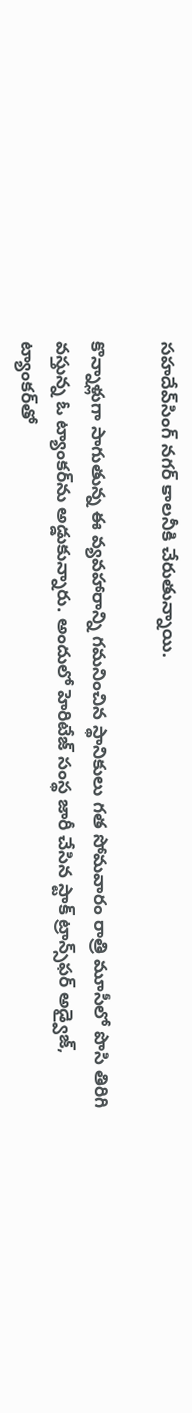సహదేవ్‌సింగ్‌ నగర్‌ కాలనీకి చేరుతున్నాయి.

కొన్నాళ్లుగా సాగుతున్న ఈ వ్యవహారాన్ని గమనించిన స్థానికులు గత సోమవారం రాత్రి మూసీలో పొసి తిరిగి వస్తున్న ఓ ట్యాంకర్‌ను అడ్డుకున్నారు. అందులో హెరిటేజ్‌ సంస్థ జారీ చేసిన స్టాక్‌ ట్రాన్స్‌ఫర్‌ అడ్వైజ్, ట్యాంకర్‌తో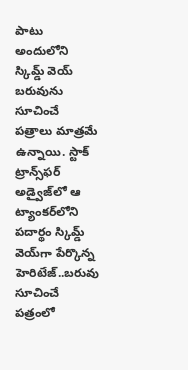పాటు అందులోని స్కిమ్డ్‌ వెయ్‌ బరువును సూచించే పత్రాలు మాత్రమే ఉన్నాయి. స్టాక్‌ ట్రాన్స్‌ఫర్‌ అడ్వైజ్‌లో ఆ ట్యాంకర్‌లోని పదార్థం స్కిమ్డ్‌ వెయ్‌గా పేర్కొన్న హెరిటేజ్‌..బరువు సూచించే పత్రంలో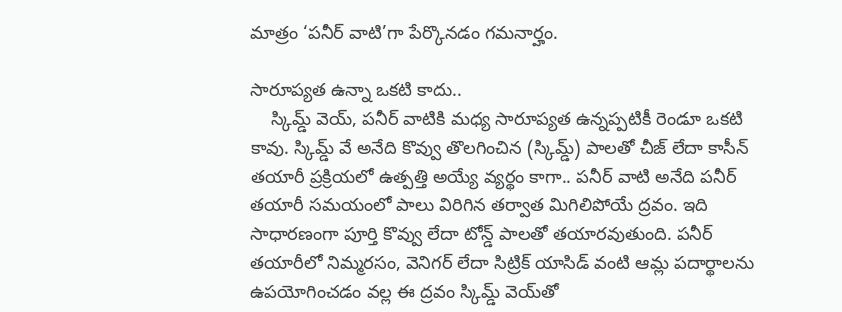మాత్రం ‘పనీర్‌ వాటి’గా పేర్కొనడం గమనార్హం.

సారూప్యత ఉన్నా ఒకటి కాదు..
    స్కిమ్డ్‌ వెయ్, పనీర్‌ వాటికి మధ్య సారూప్యత ఉన్నప్పటికీ రెండూ ఒకటి కావు. స్కిమ్డ్‌ వే అనేది కొవ్వు తొలగించిన (స్కిమ్డ్‌) పాలతో చీజ్‌ లేదా కాసీన్‌ తయారీ ప్రక్రియలో ఉత్పత్తి అయ్యే వ్యర్థం కాగా.. పనీర్‌ వాటి అనేది పనీర్‌ తయారీ సమయంలో పాలు విరిగిన తర్వాత మిగిలిపోయే ద్రవం. ఇది సాధారణంగా పూర్తి కొవ్వు లేదా టోన్డ్‌ పాలతో తయారవుతుంది. పనీర్‌ తయారీలో నిమ్మరసం, వెనిగర్‌ లేదా సిట్రిక్‌ యాసిడ్‌ వంటి ఆమ్ల పదార్థాలను ఉపయోగించడం వల్ల ఈ ద్రవం స్కిమ్డ్‌ వెయ్‌తో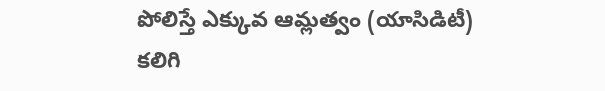పోలిస్తే ఎక్కువ ఆమ్లత్వం (యాసిడిటీ) కలిగి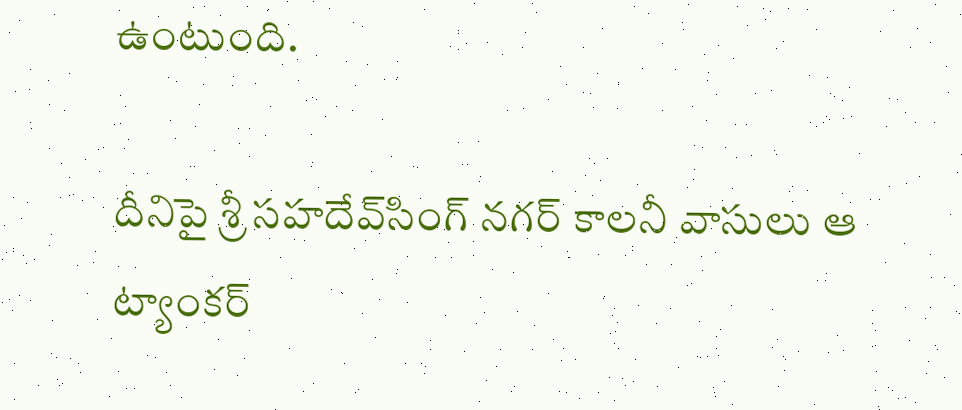ఉంటుంది.

దీనిపై శ్రీ సహదేవ్‌సింగ్‌ నగర్‌ కాలనీ వాసులు ఆ ట్యాంకర్‌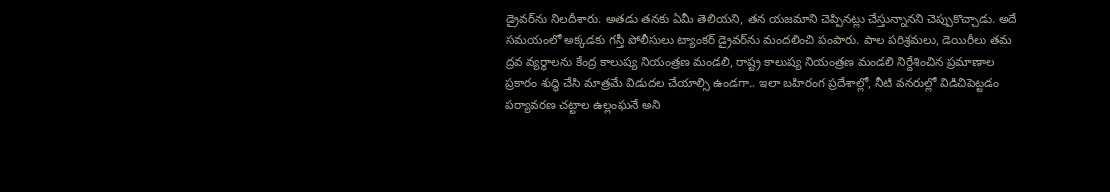డ్రైవర్‌ను నిలదీశారు. అతడు తనకు ఏమీ తెలియని, తన యజమాని చెప్పినట్లు చేస్తున్నానని చెప్పుకొచ్చాడు. అదే సమయంలో అక్కడకు గస్తీ పోలీసులు ట్యాంకర్‌ డ్రైవర్‌ను మందలించి పంపారు. పాల పరిశ్రమలు, డెయిరీలు తమ ద్రవ వ్యర్థాలను కేంద్ర కాలుష్య నియంత్రణ మండలి, రాష్ట్ర కాలుష్య నియంత్రణ మండలి నిర్దేశించిన ప్రమాణాల ప్రకారం శుద్ధి చేసి మాత్రమే విడుదల చేయాల్సి ఉండగా.. ఇలా బహిరంగ ప్రదేశాల్లో, నీటి వనరుల్లో విడిచిపెట్టడం పర్యావరణ చట్టాల ఉల్లంఘనే అని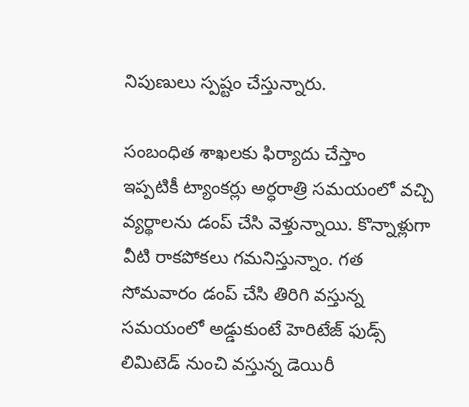నిపుణులు స్పష్టం చేస్తున్నారు.

సంబంధిత శాఖలకు ఫిర్యాదు చేస్తాం
ఇప్పటికీ ట్యాంకర్లు అర్ధరాత్రి సమయంలో వచ్చి వ్యర్థాలను డంప్‌ చేసి వెళ్తున్నాయి. కొన్నాళ్లుగా వీటి రాకపోకలు గమనిస్తున్నాం. గత సోమవారం డంప్‌ చేసి తిరిగి వస్తున్న సమయంలో అడ్డుకుంటే హెరిటేజ్‌ ఫుడ్స్‌ లిమిటెడ్‌ నుంచి వస్తున్న డెయిరీ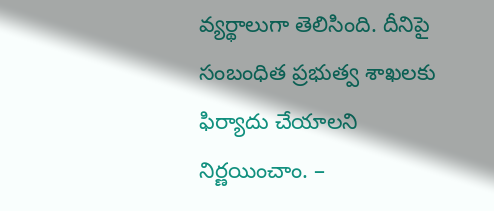వ్యర్థాలుగా తెలిసింది. దీనిపై సంబంధిత ప్రభుత్వ శాఖలకు ఫిర్యాదు చేయాలని నిర్ణయించాం. –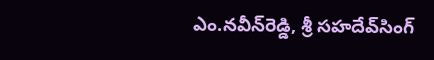ఎం.నవీన్‌రెడ్డి, శ్రీ సహదేవ్‌సింగ్‌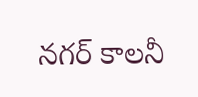నగర్‌ కాలనీ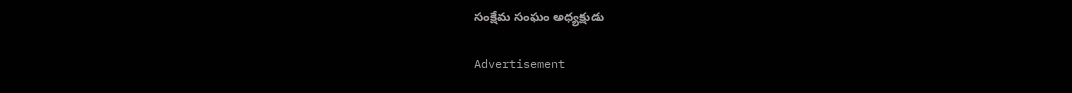సంక్షేమ సంఘం అధ్యక్షుడు

Advertisement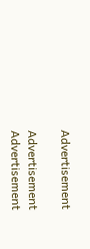Advertisement

Advertisement
Advertisement